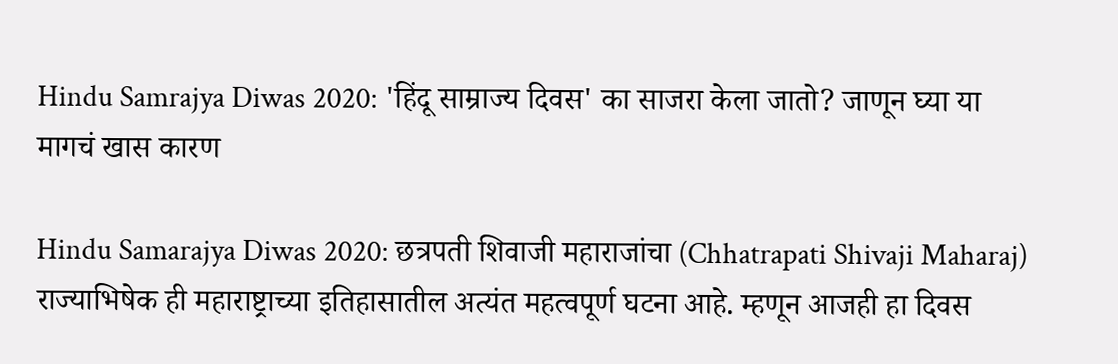Hindu Samrajya Diwas 2020: 'हिंदू साम्राज्य दिवस' का साजरा केला जातो? जाणून घ्या या मागचं खास कारण

Hindu Samarajya Diwas 2020: छत्रपती शिवाजी महाराजांचा (Chhatrapati Shivaji Maharaj) राज्याभिषेक ही महाराष्ट्राच्या इतिहासातील अत्यंत महत्वपूर्ण घटना आहे. म्हणून आजही हा दिवस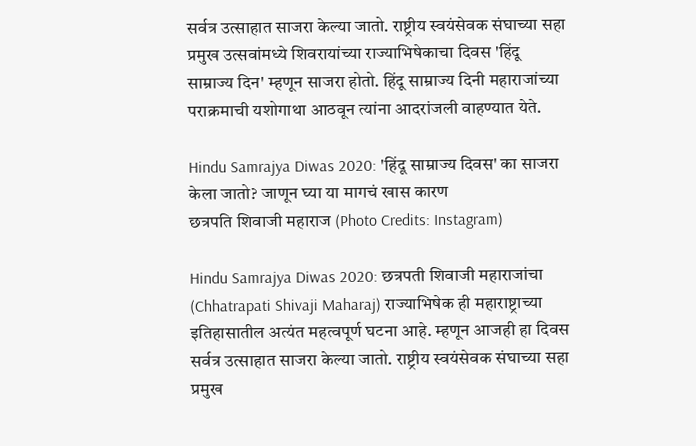सर्वत्र उत्साहात साजरा केल्या जातो. राष्ट्रीय स्वयंसेवक संघाच्या सहा प्रमुख उत्सवांमध्ये शिवरायांच्या राज्याभिषेकाचा दिवस 'हिंदू साम्राज्य दिन' म्हणून साजरा होतो. हिंदू साम्राज्य दिनी महाराजांच्या पराक्रमाची यशोगाथा आठवून त्यांना आदरांजली वाहण्यात येते.

Hindu Samrajya Diwas 2020: 'हिंदू साम्राज्य दिवस' का साजरा केला जातो? जाणून घ्या या मागचं खास कारण
छत्रपति शिवाजी महाराज (Photo Credits: Instagram)

Hindu Samrajya Diwas 2020: छत्रपती शिवाजी महाराजांचा (Chhatrapati Shivaji Maharaj) राज्याभिषेक ही महाराष्ट्राच्या इतिहासातील अत्यंत महत्वपूर्ण घटना आहे. म्हणून आजही हा दिवस सर्वत्र उत्साहात साजरा केल्या जातो. राष्ट्रीय स्वयंसेवक संघाच्या सहा प्रमुख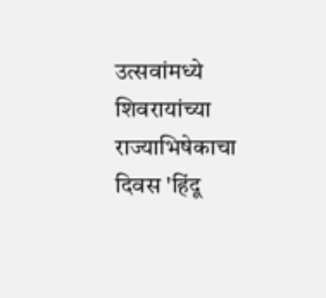उत्सवांमध्ये शिवरायांच्या राज्याभिषेकाचा दिवस 'हिंदू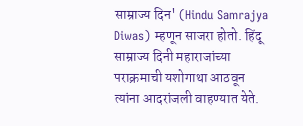साम्राज्य दिन' (Hindu Samrajya Diwas) म्हणून साजरा होतो. हिंदू साम्राज्य दिनी महाराजांच्या पराक्रमाची यशोगाथा आठवून त्यांना आदरांजली वाहण्यात येते.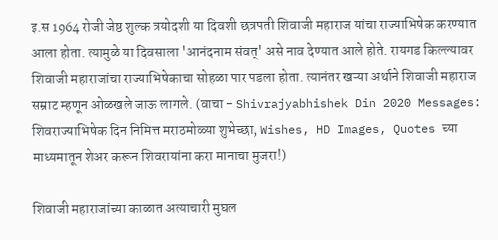इ.स 1964 रोजी जेष्ठ शुल्क त्रयोदशी या दिवशी छत्रपती शिवाजी महाराज यांचा राज्याभिषेक करण्यात आला होता. त्यामुळे या दिवसाला 'आनंदनाम संवत्' असे नाव देण्यात आले होते. रायगड किल्ल्यावर शिवाजी महाराजांचा राज्याभिषेकाचा सोहळा पार पडला होता. त्यानंतर खऱ्या अर्थाने शिवाजी महाराज सम्राट म्हणून ओळखले जाऊ लागले. (वाचा - Shivrajyabhishek Din 2020 Messages: शिवराज्याभिषेक दिन निमित्त मराठमोळ्या शुभेच्छा, Wishes, HD Images, Quotes च्या माध्यमातून शेअर करून शिवरायांना करा मानाचा मुजरा!)

शिवाजी महाराजांच्या काळात अत्याचारी मुघल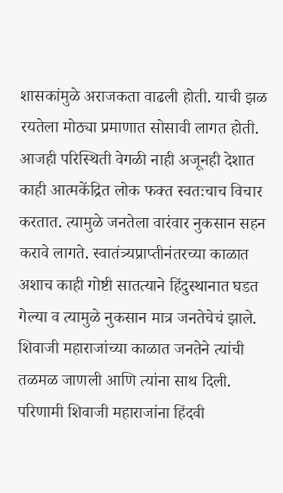शासकांमुळे अराजकता वाढली होती. याची झळ रयतेला मोठ्या प्रमाणात सोसावी लागत होती. आजही परिस्थिती वेगळी नाही अजूनही देशात काही आत्मकेंद्रित लोक फक्त स्वतःचाच विचार करतात. त्यामुळे जनतेला वारंवार नुकसान सहन करावे लागते. स्वातंत्र्यप्राप्तीनंतरच्या काळात अशाच काही गोष्टी सातत्याने हिंदुस्थानात घडत गेल्या व त्यामुळे नुकसान मात्र जनतेचेचं झाले. शिवाजी महाराजांच्या काळात जनतेने त्यांची तळमळ जाणली आणि त्यांना साथ दिली. परिणामी शिवाजी महाराजांना हिंदवी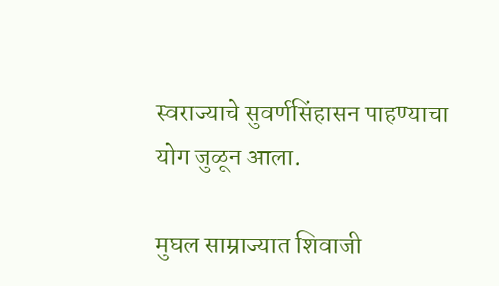स्वराज्याचे सुवर्णसिंहासन पाहण्याचा योग जुळून आला.

मुघल साम्राज्यात शिवाजी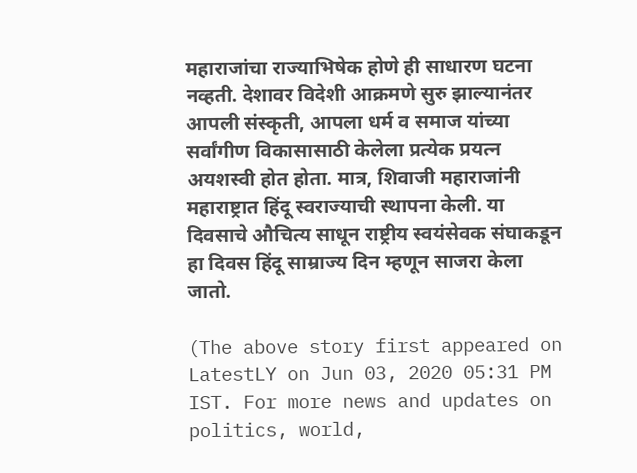महाराजांचा राज्याभिषेक होणे ही साधारण घटना नव्हती. देशावर विदेशी आक्रमणे सुरु झाल्यानंतर आपली संस्कृती, आपला धर्म व समाज यांच्या सर्वांगीण विकासासाठी केलेला प्रत्येक प्रयत्न अयशस्वी होत होता. मात्र, शिवाजी महाराजांनी महाराष्ट्रात हिंदू स्वराज्याची स्थापना केली. या दिवसाचे औचित्य साधून राष्ट्रीय स्वयंसेवक संघाकडून हा दिवस हिंदू साम्राज्य दिन म्हणून साजरा केला जातो.

(The above story first appeared on LatestLY on Jun 03, 2020 05:31 PM IST. For more news and updates on politics, world,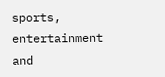sports, entertainment and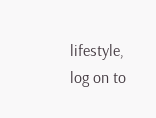lifestyle, log on to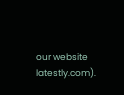our website latestly.com).